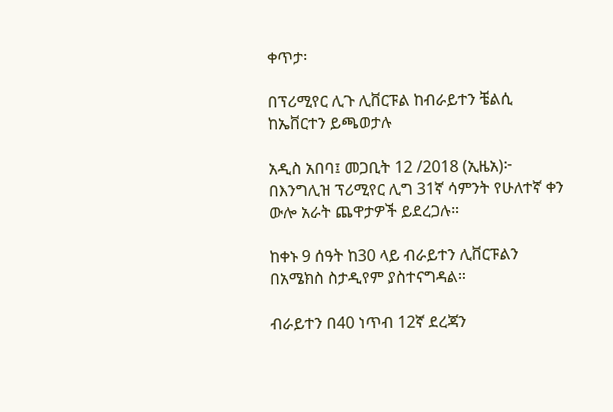ቀጥታ፡

በፕሪሚየር ሊጉ ሊቨርፑል ከብራይተን ቼልሲ ከኤቨርተን ይጫወታሉ

አዲስ አበባ፤ መጋቢት 12 /2018 (ኢዜአ)፦ በእንግሊዝ ፕሪሚየር ሊግ 31ኛ ሳምንት የሁለተኛ ቀን ውሎ አራት ጨዋታዎች ይደረጋሉ።

ከቀኑ 9 ሰዓት ከ30 ላይ ብራይተን ሊቨርፑልን በአሜክስ ስታዲየም ያስተናግዳል።

ብራይተን በ40 ነጥብ 12ኛ ደረጃን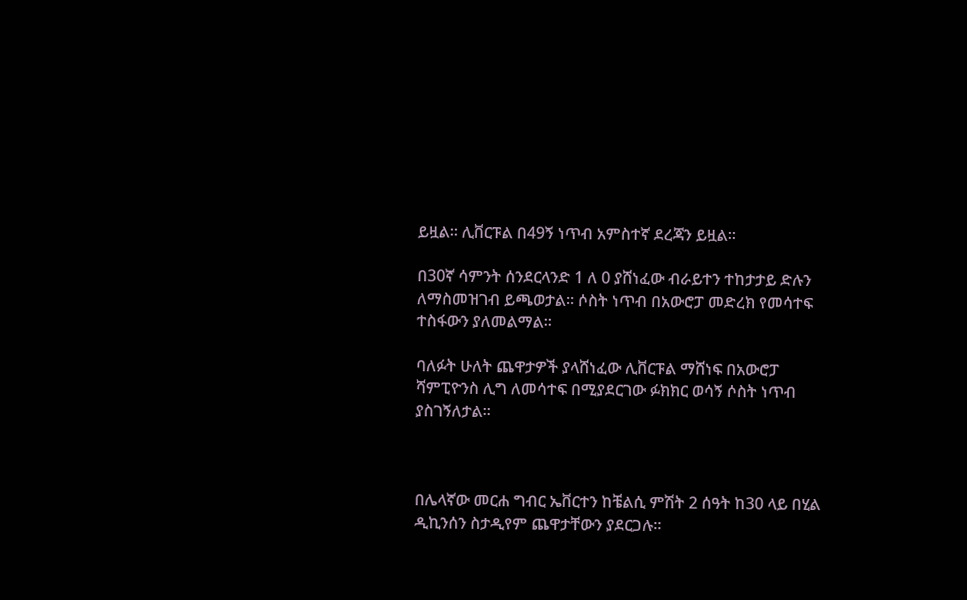ይዟል። ሊቨርፑል በ49ኝ ነጥብ አምስተኛ ደረጃን ይዟል።

በ30ኛ ሳምንት ሰንደርላንድ 1 ለ 0 ያሸነፈው ብራይተን ተከታታይ ድሉን ለማስመዝገብ ይጫወታል። ሶስት ነጥብ በአውሮፓ መድረክ የመሳተፍ ተስፋውን ያለመልማል።

ባለፉት ሁለት ጨዋታዎች ያላሸነፈው ሊቨርፑል ማሸነፍ በአውሮፓ ሻምፒዮንስ ሊግ ለመሳተፍ በሚያደርገው ፉክክር ወሳኝ ሶስት ነጥብ ያስገኝለታል።



በሌላኛው መርሐ ግብር ኤቨርተን ከቼልሲ ምሽት 2 ሰዓት ከ30 ላይ በሂል ዲኪንሰን ስታዲየም ጨዋታቸውን ያደርጋሉ።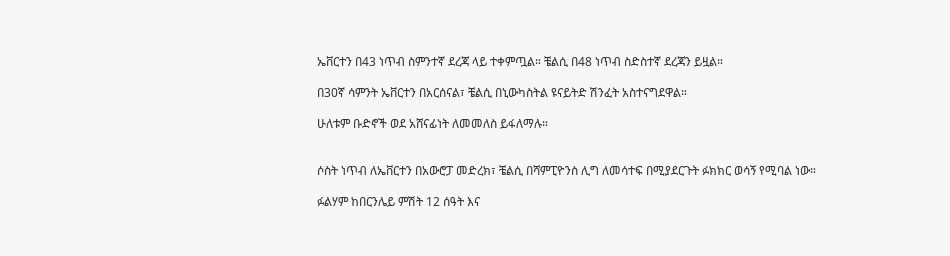ኤቨርተን በ43 ነጥብ ስምንተኛ ደረጃ ላይ ተቀምጧል። ቼልሲ በ48 ነጥብ ስድስተኛ ደረጃን ይዟል።

በ30ኛ ሳምንት ኤቨርተን በአርሰናል፣ ቼልሲ በኒውካስትል ዩናይትድ ሽንፈት አስተናግደዋል።

ሁለቱም ቡድኖች ወደ አሸናፊነት ለመመለስ ይፋለማሉ።


ሶስት ነጥብ ለኤቨርተን በአውሮፓ መድረክ፣ ቼልሲ በሻምፒዮንስ ሊግ ለመሳተፍ በሚያደርጉት ፉክክር ወሳኝ የሚባል ነው።

ፉልሃም ከበርንሌይ ምሽት 12 ሰዓት እና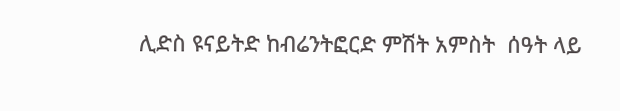ሊድስ ዩናይትድ ከብሬንትፎርድ ምሽት አምስት  ሰዓት ላይ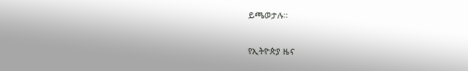ይጫወታሉ።

የኢትዮጵያ ዜና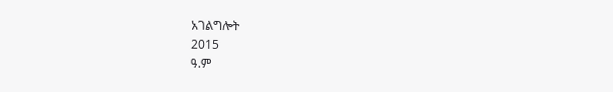አገልግሎት
2015
ዓ.ም